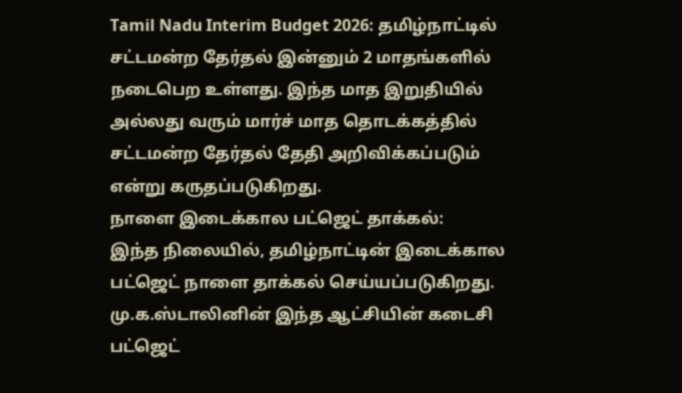Tamil Nadu Interim Budget 2026: தமிழ்நாட்டில் சட்டமன்ற தேர்தல் இன்னும் 2 மாதங்களில் நடைபெற உள்ளது. இந்த மாத இறுதியில் அல்லது வரும் மார்ச் மாத தொடக்கத்தில் சட்டமன்ற தேர்தல் தேதி அறிவிக்கப்படும் என்று கருதப்படுகிறது.
நாளை இடைக்கால பட்ஜெட் தாக்கல்:
இந்த நிலையில், தமிழ்நாட்டின் இடைக்கால பட்ஜெட் நாளை தாக்கல் செய்யப்படுகிறது. மு.க.ஸ்டாலினின் இந்த ஆட்சியின் கடைசி பட்ஜெட்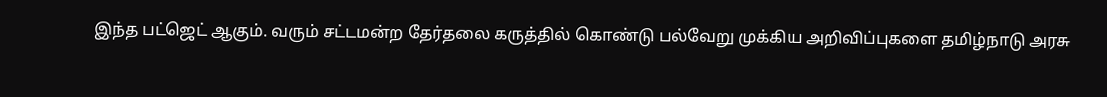இந்த பட்ஜெட் ஆகும். வரும் சட்டமன்ற தேர்தலை கருத்தில் கொண்டு பல்வேறு முக்கிய அறிவிப்புகளை தமிழ்நாடு அரசு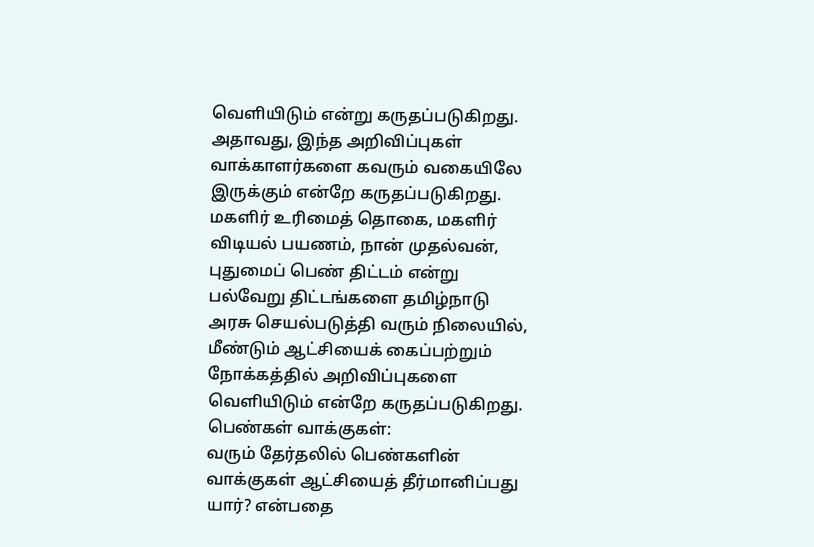வெளியிடும் என்று கருதப்படுகிறது.
அதாவது, இந்த அறிவிப்புகள் வாக்காளர்களை கவரும் வகையிலே இருக்கும் என்றே கருதப்படுகிறது. மகளிர் உரிமைத் தொகை, மகளிர் விடியல் பயணம், நான் முதல்வன், புதுமைப் பெண் திட்டம் என்று பல்வேறு திட்டங்களை தமிழ்நாடு அரசு செயல்படுத்தி வரும் நிலையில், மீண்டும் ஆட்சியைக் கைப்பற்றும் நோக்கத்தில் அறிவிப்புகளை வெளியிடும் என்றே கருதப்படுகிறது.
பெண்கள் வாக்குகள்:
வரும் தேர்தலில் பெண்களின் வாக்குகள் ஆட்சியைத் தீர்மானிப்பது யார்? என்பதை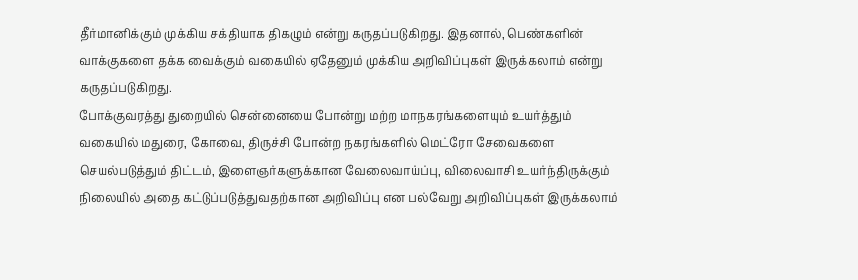தீர்மானிக்கும் முக்கிய சக்தியாக திகழும் என்று கருதப்படுகிறது. இதனால், பெண்களின் வாக்குகளை தக்க வைக்கும் வகையில் ஏதேனும் முக்கிய அறிவிப்புகள் இருக்கலாம் என்று கருதப்படுகிறது.
போக்குவரத்து துறையில் சென்னையை போன்று மற்ற மாநகரங்களையும் உயர்த்தும் வகையில் மதுரை, கோவை, திருச்சி போன்ற நகரங்களில் மெட்ரோ சேவைகளை செயல்படுத்தும் திட்டம், இளைஞர்களுக்கான வேலைவாய்ப்பு, விலைவாசி உயர்ந்திருக்கும் நிலையில் அதை கட்டுப்படுத்துவதற்கான அறிவிப்பு என பல்வேறு அறிவிப்புகள் இருக்கலாம்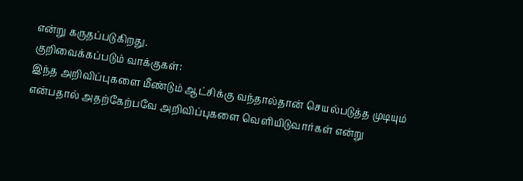என்று கருதப்படுகிறது.
குறிவைக்கப்படும் வாக்குகள்:
இந்த அறிவிப்புகளை மீண்டும் ஆட்சிக்கு வந்தால்தான் செயல்படுத்த முடியும் என்பதால் அதற்கேற்பவே அறிவிப்புகளை வெளியிடுவார்கள் என்று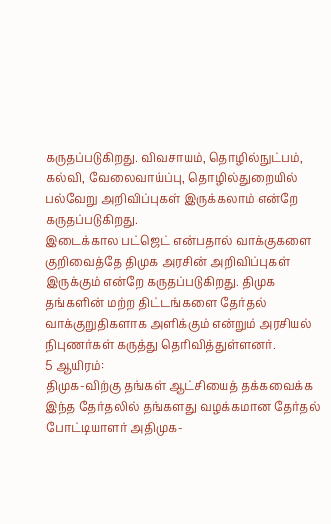கருதப்படுகிறது. விவசாயம், தொழில்நுட்பம், கல்வி, வேலைவாய்ப்பு, தொழில்துறையில் பல்வேறு அறிவிப்புகள் இருக்கலாம் என்றே கருதப்படுகிறது.
இடைக்கால பட்ஜெட் என்பதால் வாக்குகளை குறிவைத்தே திமுக அரசின் அறிவிப்புகள் இருக்கும் என்றே கருதப்படுகிறது. திமுக தங்களின் மற்ற திட்டங்களை தேர்தல் வாக்குறுதிகளாக அளிக்கும் என்றும் அரசியல் நிபுணர்கள் கருத்து தெரிவித்துள்ளனர்.
5 ஆயிரம்:
திமுக-விற்கு தங்கள் ஆட்சியைத் தக்கவைக்க இந்த தேர்தலில் தங்களது வழக்கமான தேர்தல் போட்டியாளர் அதிமுக-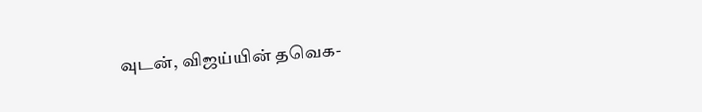வுடன், விஜய்யின் தவெக-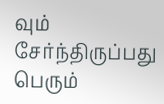வும் சேர்ந்திருப்பது பெரும்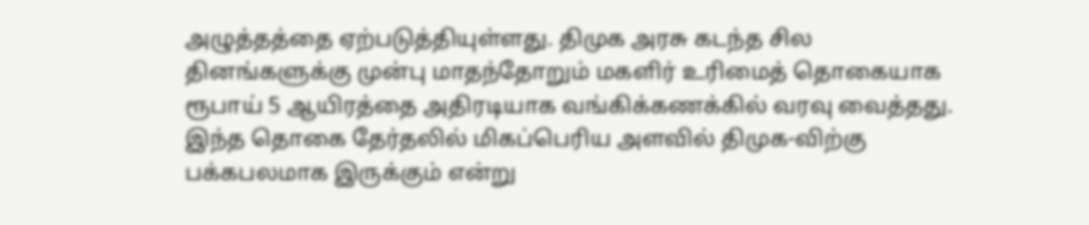அழுத்தத்தை ஏற்படுத்தியுள்ளது. திமுக அரசு கடந்த சில தினங்களுக்கு முன்பு மாதந்தோறும் மகளிர் உரிமைத் தொகையாக ரூபாய் 5 ஆயிரத்தை அதிரடியாக வங்கிக்கணக்கில் வரவு வைத்தது. இந்த தொகை தேர்தலில் மிகப்பெரிய அளவில் திமுக-விற்கு பக்கபலமாக இருக்கும் என்று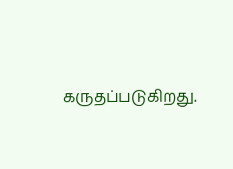கருதப்படுகிறது.